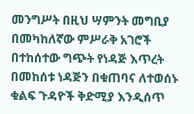መንግሥት በዚህ ሣምንት መግቢያ በመካከለኛው ምሥራቅ አገሮች በተከሰተው ግጭት የነዳጅ እጥረት በመከሰቱ ነዳጅን በቁጠባና ለተወሰኑ ቁልፍ ጉዳዮች ቅድሚያ እንዲሰጥ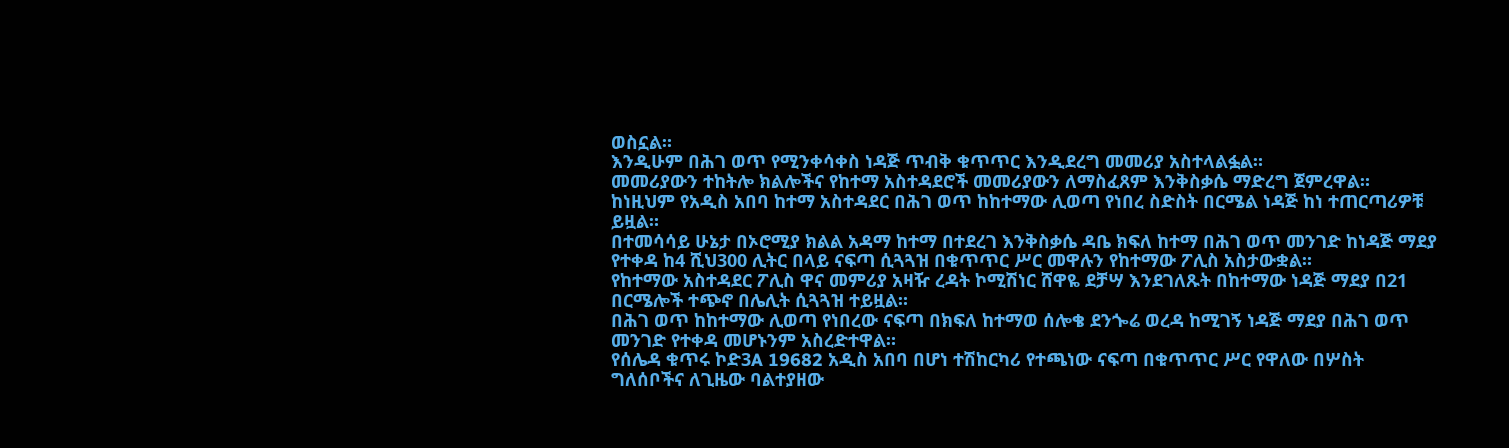ወስኗል።
እንዲሁም በሕገ ወጥ የሚንቀሳቀስ ነዳጅ ጥብቅ ቁጥጥር እንዲደረግ መመሪያ አስተላልፏል።
መመሪያውን ተከትሎ ክልሎችና የከተማ አስተዳደሮች መመሪያውን ለማስፈጸም እንቅስቃሴ ማድረግ ጀምረዋል።
ከነዚህም የአዲስ አበባ ከተማ አስተዳደር በሕገ ወጥ ከከተማው ሊወጣ የነበረ ስድስት በርሜል ነዳጅ ከነ ተጠርጣሪዎቹ ይዟል።
በተመሳሳይ ሁኔታ በኦሮሚያ ክልል አዳማ ከተማ በተደረገ እንቅስቃሴ ዳቤ ክፍለ ከተማ በሕገ ወጥ መንገድ ከነዳጅ ማደያ የተቀዳ ከ4 ሺህ300 ሊትር በላይ ናፍጣ ሲጓጓዝ በቁጥጥር ሥር መዋሉን የከተማው ፖሊስ አስታውቋል።
የከተማው አስተዳደር ፖሊስ ዋና መምሪያ አዛዥ ረዳት ኮሚሽነር ሸዋዬ ደቻሣ እንደገለጹት በከተማው ነዳጅ ማደያ በ21 በርሜሎች ተጭኖ በሌሊት ሲጓጓዝ ተይዟል።
በሕገ ወጥ ከከተማው ሊወጣ የነበረው ናፍጣ በክፍለ ከተማወ ሰሎቄ ደንጐሬ ወረዳ ከሚገኝ ነዳጅ ማደያ በሕገ ወጥ መንገድ የተቀዳ መሆኑንም አስረድተዋል።
የሰሌዳ ቁጥሩ ኮድ3A 19682 አዲስ አበባ በሆነ ተሽከርካሪ የተጫነው ናፍጣ በቁጥጥር ሥር የዋለው በሦስት ግለሰቦችና ለጊዜው ባልተያዘው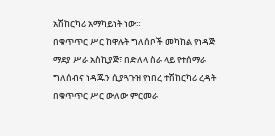አሽከርካሪ አማካይነት ነው።
በቁጥጥር ሥር ከዋሉት ግለሰቦች መካከል የነዳጅ ማደያ ሥራ አስኪያጅ፣ በድለላ ስራ ላይ የተሰማራ ግለሰብና ነዳጁን ሲያጓጉዝ የነበረ ተሽከርካሪ ረዳት በቁጥጥር ሥር ውለው ምርመራ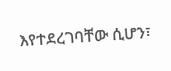እየተደረገባቸው ሲሆን፣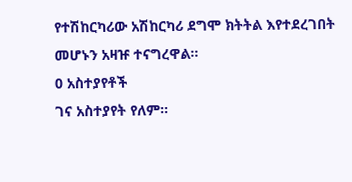የተሽከርካሪው አሽከርካሪ ደግሞ ክትትል እየተደረገበት መሆኑን አዛዡ ተናግረዋል።
0 አስተያየቶች
ገና አስተያየት የለም።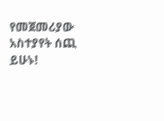የመጀመሪያው አስተያየት ሰጪ ይሁኑ!